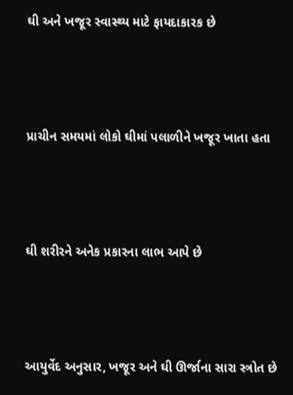ઘી અને ખજૂર સ્વાસ્થ્ય માટે ફાયદાકારક છે



પ્રાચીન સમયમાં લોકો ઘીમાં પલાળીને ખજૂર ખાતા હતા



ઘી શરીરને અનેક પ્રકારના લાભ આપે છે



આયુર્વેદ અનુસાર, ખજૂર અને ઘી ઊર્જાના સારા સ્ત્રોત છે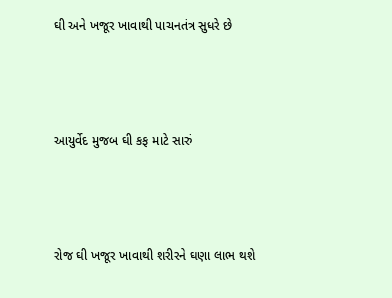ઘી અને ખજૂર ખાવાથી પાચનતંત્ર સુધરે છે



આયુર્વેદ મુજબ ઘી કફ માટે સારું



રોજ ઘી ખજૂર ખાવાથી શરીરને ઘણા લાભ થશે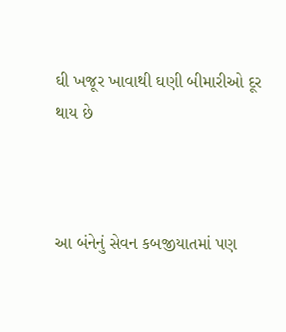ઘી ખજૂર ખાવાથી ઘણી બીમારીઓ દૂર થાય છે



આ બંનેનું સેવન કબજીયાતમાં પણ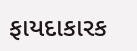ફાયદાકારક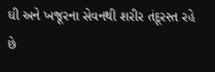ઘી અને ખજૂરના સેવનથી શરીર તંદૂરસ્ત રહે છે